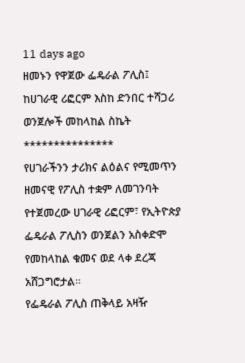11 days ago
ዘመኑን የዋጀው ፌዴራል ፖሊስ፤ ከሀገራዊ ሪፎርም እስከ ድንበር ተሻጋሪ ወንጀሎች መከላከል ስኬት
***************
የሀገራችንን ታሪክና ልዕልና የሚመጥን ዘመናዊ የፖሊስ ተቋም ለመገንባት የተጀመረው ሀገራዊ ሪፎርም፣ የኢትዮጵያ ፌዴራል ፖሊስን ወንጀልን አስቀድሞ የመከላከል ቁመና ወደ ላቀ ደረጃ አሸጋግሮታል።
የፌዴራል ፖሊስ ጠቅላይ አዛዥ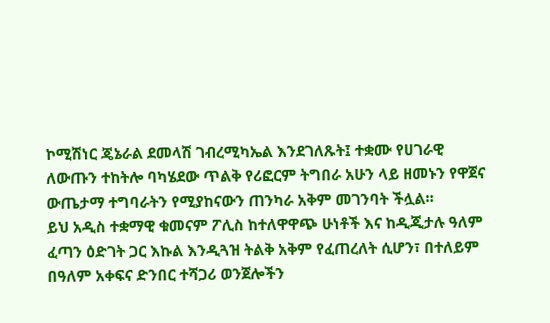ኮሚሽነር ጄኔራል ደመላሽ ገብረሚካኤል እንደገለጹት፤ ተቋሙ የሀገራዊ ለውጡን ተከትሎ ባካሄደው ጥልቅ የሪፎርም ትግበራ አሁን ላይ ዘመኑን የዋጀና ውጤታማ ተግባራትን የሚያከናውን ጠንካራ አቅም መገንባት ችሏል።
ይህ አዲስ ተቋማዊ ቁመናም ፖሊስ ከተለዋዋጭ ሁነቶች እና ከዲጂታሉ ዓለም ፈጣን ዕድገት ጋር እኩል እንዲጓዝ ትልቅ አቅም የፈጠረለት ሲሆን፣ በተለይም በዓለም አቀፍና ድንበር ተሻጋሪ ወንጀሎችን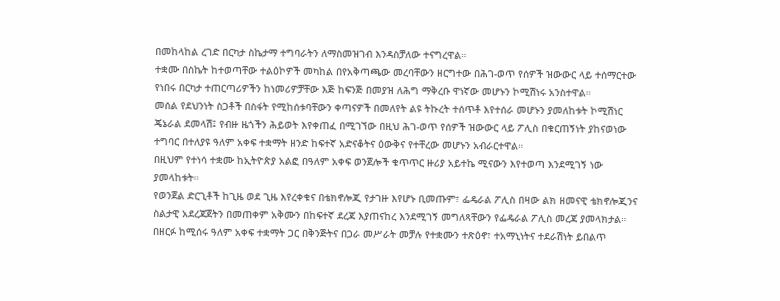በመከላከል ረገድ በርካታ ስኬታማ ተግባራትን ለማስመዝገብ እንዳስቻለው ተናግረዋል።
ተቋሙ በስኬት ከተወጣቸው ተልዕኮዎች መካከል በየአቅጣጫው መረባቸውን ዘርግተው በሕገ-ወጥ የሰዎች ዝውውር ላይ ተሰማርተው የነበሩ በርካታ ተጠርጣሪዎችን ከነመሪዎቻቸው እጅ ከፍንጅ በመያዝ ለሕግ ማቅረቡ ዋነኛው መሆኑን ኮሚሽነሩ አንስተዋል።
መሰል የደህንነት ስጋቶች በስፋት የሚከሰቱባቸውን ቀጣናዎች በመለየት ልዩ ትኩረት ተሰጥቶ እየተሰራ መሆኑን ያመለከቱት ኮሚሽነር ጄኔራል ደመላሽ፤ የብዙ ዜጎችን ሕይወት እየቀጠፈ በሚገኘው በዚህ ሕገ-ወጥ የሰዎች ዝውውር ላይ ፖሊስ በቁርጠኝነት ያከናወነው ተግባር በተለያዩ ዓለም አቀፍ ተቋማት ዘንድ ከፍተኛ አድናቆትና ዕውቅና የተቸረው መሆኑን አብራርተዋል።
በዚህም የተነሳ ተቋሙ ከኢትዮጵያ አልፎ በዓለም አቀፍ ወንጀሎች ቁጥጥር ዙሪያ አይተኬ ሚናውን እየተወጣ እንደሚገኝ ነው ያመላከቱት።
የወንጀል ድርጊቶች ከጊዜ ወደ ጊዜ እየረቀቁና በቴክኖሎጂ የታገዙ እየሆኑ ቢመጡም፣ ፌዴራል ፖሊስ በዛው ልክ ዘመናዊ ቴክኖሎጂንና ስልታዊ አደረጃጀትን በመጠቀም አቅሙን በከፍተኛ ደረጃ እያጠናከረ እንደሚገኝ መግለጻቸውን የፌዴራል ፖሊስ መረጃ ያመላክታል።
በዘርፉ ከሚሰሩ ዓለም አቀፍ ተቋማት ጋር በቅንጅትና በጋራ መሥራት መቻሉ የተቋሙን ተጽዕኖ፣ ተአማኒነትና ተደራሽነት ይበልጥ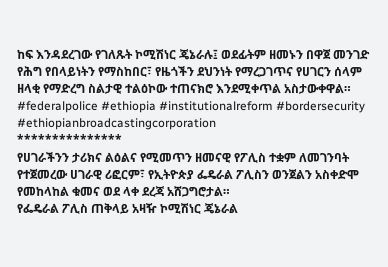ከፍ እንዳደረገው የገለጹት ኮሚሽነር ጄኔራሉ፤ ወደፊትም ዘመኑን በዋጀ መንገድ የሕግ የበላይነትን የማስከበር፣ የዜጎችን ደህንነት የማረጋገጥና የሀገርን ሰላም ዘላቂ የማድረግ ስልታዊ ተልዕኮው ተጠናክሮ እንደሚቀጥል አስታውቀዋል።
#federalpolice #ethiopia #institutionalreform #bordersecurity #ethiopianbroadcastingcorporation
***************
የሀገራችንን ታሪክና ልዕልና የሚመጥን ዘመናዊ የፖሊስ ተቋም ለመገንባት የተጀመረው ሀገራዊ ሪፎርም፣ የኢትዮጵያ ፌዴራል ፖሊስን ወንጀልን አስቀድሞ የመከላከል ቁመና ወደ ላቀ ደረጃ አሸጋግሮታል።
የፌዴራል ፖሊስ ጠቅላይ አዛዥ ኮሚሽነር ጄኔራል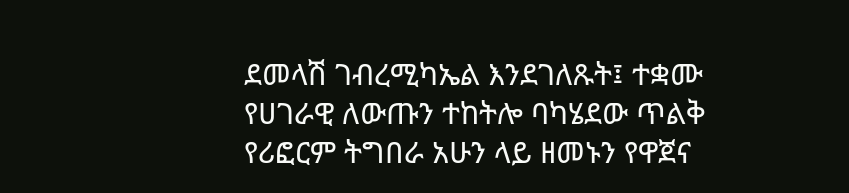ደመላሽ ገብረሚካኤል እንደገለጹት፤ ተቋሙ የሀገራዊ ለውጡን ተከትሎ ባካሄደው ጥልቅ የሪፎርም ትግበራ አሁን ላይ ዘመኑን የዋጀና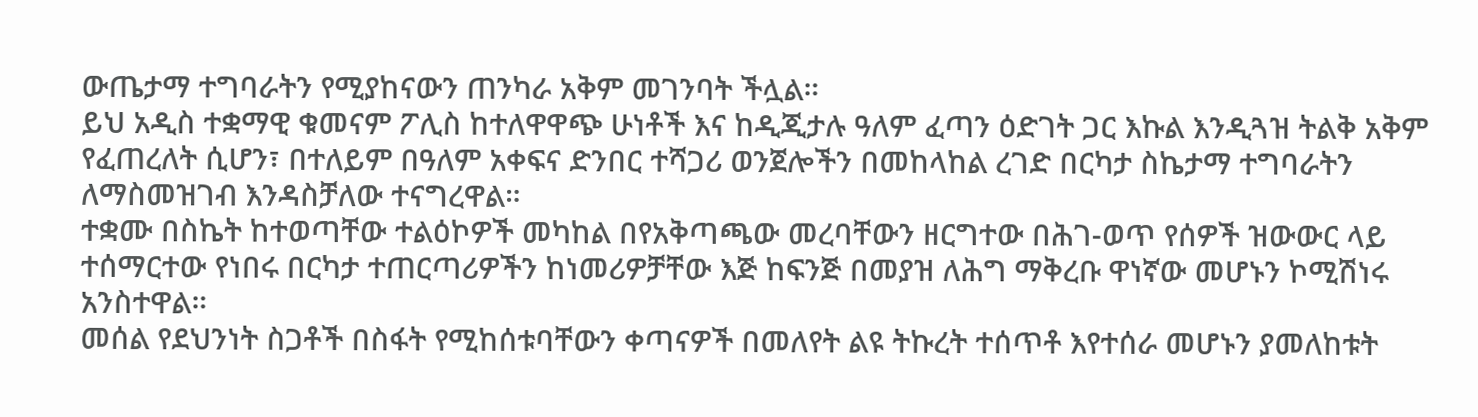ውጤታማ ተግባራትን የሚያከናውን ጠንካራ አቅም መገንባት ችሏል።
ይህ አዲስ ተቋማዊ ቁመናም ፖሊስ ከተለዋዋጭ ሁነቶች እና ከዲጂታሉ ዓለም ፈጣን ዕድገት ጋር እኩል እንዲጓዝ ትልቅ አቅም የፈጠረለት ሲሆን፣ በተለይም በዓለም አቀፍና ድንበር ተሻጋሪ ወንጀሎችን በመከላከል ረገድ በርካታ ስኬታማ ተግባራትን ለማስመዝገብ እንዳስቻለው ተናግረዋል።
ተቋሙ በስኬት ከተወጣቸው ተልዕኮዎች መካከል በየአቅጣጫው መረባቸውን ዘርግተው በሕገ-ወጥ የሰዎች ዝውውር ላይ ተሰማርተው የነበሩ በርካታ ተጠርጣሪዎችን ከነመሪዎቻቸው እጅ ከፍንጅ በመያዝ ለሕግ ማቅረቡ ዋነኛው መሆኑን ኮሚሽነሩ አንስተዋል።
መሰል የደህንነት ስጋቶች በስፋት የሚከሰቱባቸውን ቀጣናዎች በመለየት ልዩ ትኩረት ተሰጥቶ እየተሰራ መሆኑን ያመለከቱት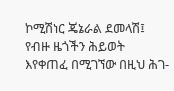ኮሚሽነር ጄኔራል ደመላሽ፤ የብዙ ዜጎችን ሕይወት እየቀጠፈ በሚገኘው በዚህ ሕገ-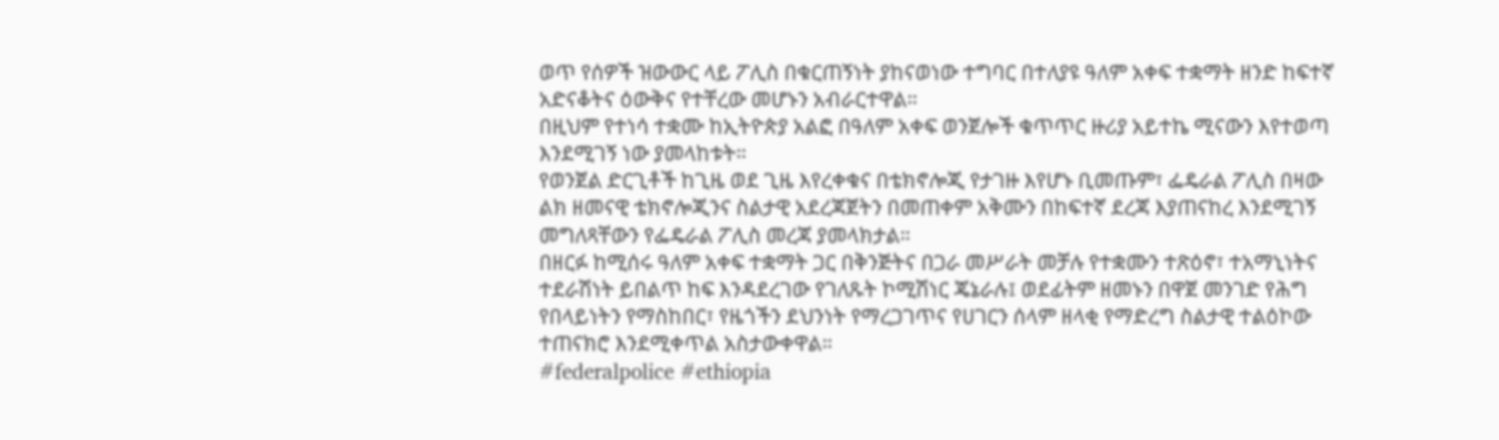ወጥ የሰዎች ዝውውር ላይ ፖሊስ በቁርጠኝነት ያከናወነው ተግባር በተለያዩ ዓለም አቀፍ ተቋማት ዘንድ ከፍተኛ አድናቆትና ዕውቅና የተቸረው መሆኑን አብራርተዋል።
በዚህም የተነሳ ተቋሙ ከኢትዮጵያ አልፎ በዓለም አቀፍ ወንጀሎች ቁጥጥር ዙሪያ አይተኬ ሚናውን እየተወጣ እንደሚገኝ ነው ያመላከቱት።
የወንጀል ድርጊቶች ከጊዜ ወደ ጊዜ እየረቀቁና በቴክኖሎጂ የታገዙ እየሆኑ ቢመጡም፣ ፌዴራል ፖሊስ በዛው ልክ ዘመናዊ ቴክኖሎጂንና ስልታዊ አደረጃጀትን በመጠቀም አቅሙን በከፍተኛ ደረጃ እያጠናከረ እንደሚገኝ መግለጻቸውን የፌዴራል ፖሊስ መረጃ ያመላክታል።
በዘርፉ ከሚሰሩ ዓለም አቀፍ ተቋማት ጋር በቅንጅትና በጋራ መሥራት መቻሉ የተቋሙን ተጽዕኖ፣ ተአማኒነትና ተደራሽነት ይበልጥ ከፍ እንዳደረገው የገለጹት ኮሚሽነር ጄኔራሉ፤ ወደፊትም ዘመኑን በዋጀ መንገድ የሕግ የበላይነትን የማስከበር፣ የዜጎችን ደህንነት የማረጋገጥና የሀገርን ሰላም ዘላቂ የማድረግ ስልታዊ ተልዕኮው ተጠናክሮ እንደሚቀጥል አስታውቀዋል።
#federalpolice #ethiopia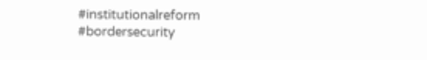#institutionalreform #bordersecurity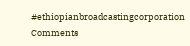#ethiopianbroadcastingcorporation
Comments